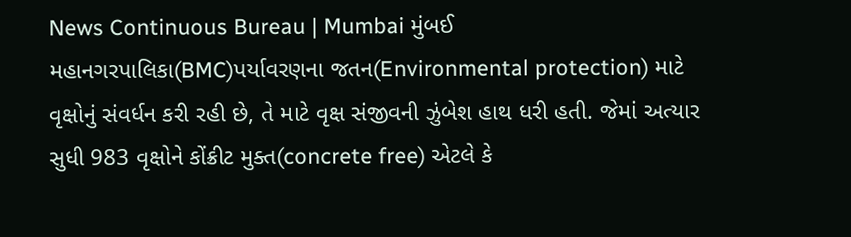News Continuous Bureau | Mumbai મુંબઈ મહાનગરપાલિકા(BMC)પર્યાવરણના જતન(Environmental protection) માટે વૃક્ષોનું સંવર્ધન કરી રહી છે, તે માટે વૃક્ષ સંજીવની ઝુંબેશ હાથ ધરી હતી. જેમાં અત્યાર સુધી 983 વૃક્ષોને કોંક્રીટ મુક્ત(concrete free) એટલે કે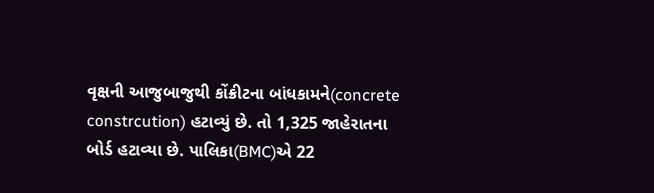વૃક્ષની આજુબાજુથી કોંક્રીટના બાંધકામને(concrete constrcution) હટાવ્યું છે. તો 1,325 જાહેરાતના બોર્ડ હટાવ્યા છે. પાલિકા(BMC)એ 22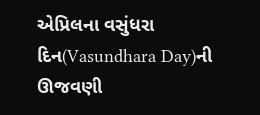એપ્રિલના વસુંધરા દિન(Vasundhara Day)ની ઊજવણી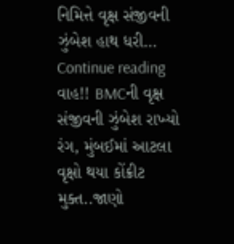નિમિત્તે વૃક્ષ સંજીવની ઝુંબેશ હાથ ધરી… Continue reading વાહ!! BMCની વૃક્ષ સંજીવની ઝુંબેશ રાખ્યો રંગ, મુંબઈમાં આટલા વૃક્ષો થયા કોંક્રીટ મુક્ત..જાણો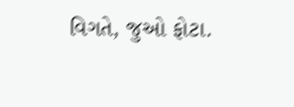વિગતે, જુઓ ફોટા.